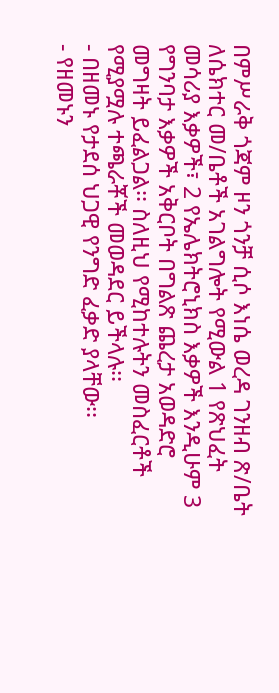በምሥራቅ ጎጃም ዞን ጎንቻ ሲሶ እነሴ ወረዳ ገንዘብ ጽ/ቤት ለሴክተር መ/ቤቶች አገልግሎት የሚውል 1 የጽህፈት መሳሪያ እቃዎች፣ 2 የኤሌክትሮኒክስ እቃዎች እንዲሁም 3 የግንባታ እቃዎች አቅርቦት በግልጽ ጨረታ አወዳድሮ መግዛት ይፈልጋል፡፡ ስለዚህ የሚከተሉትን መስፈርቶች የሚያሟሉ ተጫራቾች መወዳደር ይችላሉ፡፡
- በዘመኑ የታደሰ ህጋዊ የንግድ ፈቃድ ያላቸው፡፡
- የዘመኑን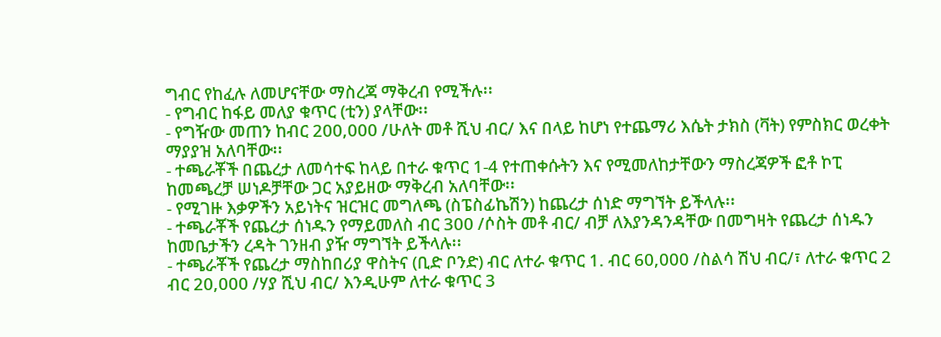ግብር የከፈሉ ለመሆናቸው ማስረጃ ማቅረብ የሚችሉ፡፡
- የግብር ከፋይ መለያ ቁጥር (ቲን) ያላቸው፡፡
- የግዥው መጠን ከብር 200,000 /ሁለት መቶ ሺህ ብር/ እና በላይ ከሆነ የተጨማሪ እሴት ታክስ (ቫት) የምስክር ወረቀት ማያያዝ አለባቸው፡፡
- ተጫራቾች በጨረታ ለመሳተፍ ከላይ በተራ ቁጥር 1-4 የተጠቀሱትን እና የሚመለከታቸውን ማስረጃዎች ፎቶ ኮፒ ከመጫረቻ ሠነዶቻቸው ጋር አያይዘው ማቅረብ አለባቸው፡፡
- የሚገዙ እቃዎችን አይነትና ዝርዝር መግለጫ (ስፔስፊኬሽን) ከጨረታ ሰነድ ማግኘት ይችላሉ፡፡
- ተጫራቾች የጨረታ ሰነዱን የማይመለስ ብር 300 /ሶስት መቶ ብር/ ብቻ ለእያንዳንዳቸው በመግዛት የጨረታ ሰነዱን ከመቤታችን ረዳት ገንዘብ ያዥ ማግኘት ይችላሉ፡፡
- ተጫራቾች የጨረታ ማስከበሪያ ዋስትና (ቢድ ቦንድ) ብር ለተራ ቁጥር 1. ብር 60,000 /ስልሳ ሽህ ብር/፣ ለተራ ቁጥር 2 ብር 20,000 /ሃያ ሺህ ብር/ እንዲሁም ለተራ ቁጥር 3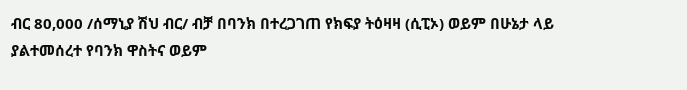ብር 80,000 /ሰማኒያ ሽህ ብር/ ብቻ በባንክ በተረጋገጠ የክፍያ ትዕዛዛ (ሲፒኦ) ወይም በሁኔታ ላይ ያልተመሰረተ የባንክ ዋስትና ወይም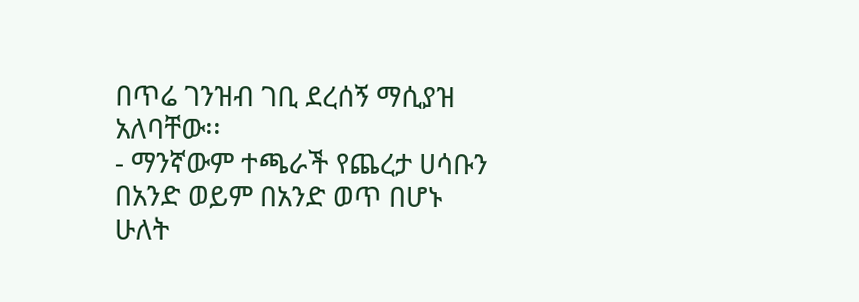በጥሬ ገንዝብ ገቢ ደረሰኝ ማሲያዝ አለባቸው፡፡
- ማንኛውም ተጫራች የጨረታ ሀሳቡን በአንድ ወይም በአንድ ወጥ በሆኑ ሁለት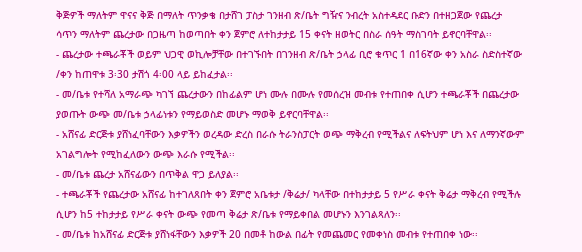ቅጅዎች ማለትም ዋናና ቅጅ በማለት ጥንቃቄ በታሸገ ፓስታ ገንዘብ ጽ/ቤት ግዥና ንብረት አስተዳደር ቡድን በተዘጋጀው የጨረታ ሳጥን ማለትም ጨረታው በጋዜጣ ከወጣበት ቀን ጀምሮ ለተከታታይ 15 ቀናት ዘወትር በስራ ሰዓት ማስገባት ይኖርባቸዋል፡፡
- ጨረታው ተጫራቾች ወይም ህጋዊ ወኪሎቻቸው በተገኙበት በገንዘብ ጽ/ቤት ኃላፊ ቢሮ ቁጥር 1 በ16ኛው ቀን አስራ ስድስተኛው /ቀን ከጠዋቱ 3፡30 ታሽጎ 4፡00 ላይ ይከፈታል፡፡
- መ/ቤቱ የተሻለ አማራጭ ካገኘ ጨረታውን በከፊልም ሆነ ሙሉ በሙሉ የመሰረዝ መብቱ የተጠበቀ ሲሆን ተጫራቾች በጨረታው ያወጡት ውጭ መ/ቤቱ ኃላፊነቱን የማይወስድ መሆኑ ማወቅ ይኖርባቸዋል፡፡
- አሸናፊ ድርጅቱ ያሸነፈባቸውን እቃዎችን ወረዳው ድረስ በራሱ ትራንስፓርት ወጭ ማቅረብ የሚችልና ለፍትህም ሆነ እና ለማንኛውም አገልግሎት የሚከፈለውን ውጭ እራሱ የሚችል፡፡
- መ/ቤቱ ጨረታ አሸናፊውን በጥቅል ዋጋ ይለያል፡፡
- ተጫራቾች የጨረታው አሸናፊ ከተገለጸበት ቀን ጀምሮ አቤቱታ /ቅሬታ/ ካላቸው በተከታታይ 5 የሥራ ቀናት ቅሬታ ማቅረብ የሚችሉ ሲሆን ከ5 ተከታታይ የሥራ ቀናት ውጭ የመጣ ቅሬታ ጽ/ቤቱ የማይቀበል መሆኑን እንገልጻለን፡፡
- መ/ቤቱ ከአሸናፊ ድርጅቱ ያሸነፋቸውን እቃዎች 20 በመቶ ከውል በፊት የመጨመር የመቀነስ መብቱ የተጠበቀ ነው፡፡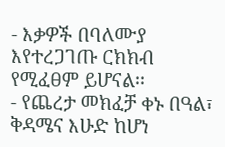- እቃዎች በባለሙያ እየተረጋገጡ ርክክብ የሚፈፀም ይሆናል፡፡
- የጨረታ መክፈቻ ቀኑ በዓል፣ ቅዳሜና እሁድ ከሆነ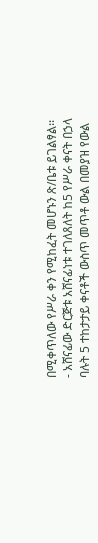በሚቀጥለው የሥራ ቀን የሚከፈት መሆኑን ጽ/ቤቱ ይገልፃል፡፡
- አሸናፊው ድርጅቱ አሸናፊነቱ ተገለጸለት ከ5 የሥራ ቀናት በኃላ ባሉት 5 ተከታታይ ቀናቶች ውስጥ መጥቶ ውል በመያዝ የውል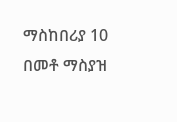ማስከበሪያ 10 በመቶ ማስያዝ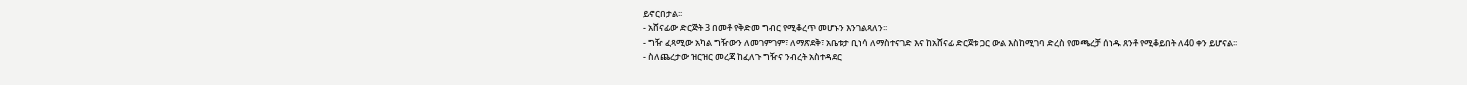ይኖርበታል፡፡
- አሸናፊው ድርጅት 3 በመቶ የቅድመ ግብር የሚቆረጥ መሆኑን እንገልጻለን፡፡
- ግዥ ፈጻሚው አካል ግዥውን ለመገምገም፣ ለማጽደቅ፣ አቤቱታ ቢነሳ ለማስተናገድ እና ከአሸናፊ ድርጀቱ ጋር ውል እስከሚገባ ድረስ የመጫረቻ ሰነዱ ጸንቶ የሚቆይበት ለ40 ቀን ይሆናል፡፡
- ስለጨረታው ዝርዝር መረጃ ከፈለጉ ግዥና ንብረት አስተዳደር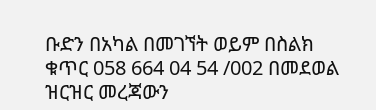ቡድን በአካል በመገኘት ወይም በስልክ ቁጥር 058 664 04 54 /002 በመደወል ዝርዝር መረጃውን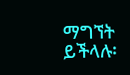ማግኘት ይችላሉ፡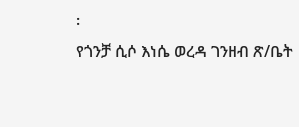፡
የጎንቻ ሲሶ እነሴ ወረዳ ገንዘብ ጽ/ቤት